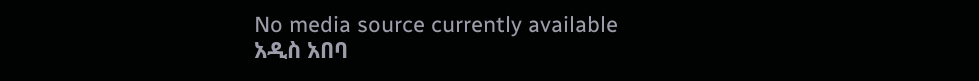No media source currently available
አዲስ አበባ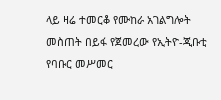ላይ ዛሬ ተመርቆ የሙከራ አገልግሎት መስጠት በይፋ የጀመረው የኢትዮ-ጂቡቲ የባቡር መሥመር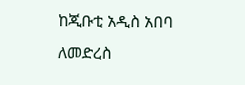ከጂቡቲ አዲስ አበባ ለመድረስ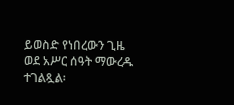ይወስድ የነበረውን ጊዜ ወደ አሥር ሰዓት ማውረዱ ተገልጿል፡